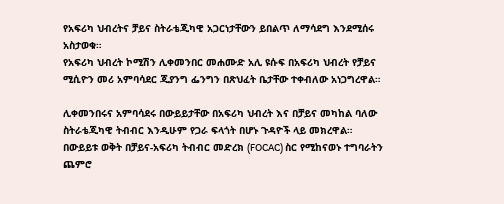የአፍሪካ ህብረትና ቻይና ስትራቴጂካዊ አጋርነታቸውን ይበልጥ ለማሳደግ እንደሚሰሩ አስታወቁ።
የአፍሪካ ህብረት ኮሚሽን ሊቀመንበር መሐሙድ አሊ ዩሱፍ በአፍሪካ ህብረት የቻይና ሚሲዮን መሪ አምባሳደር ጂያንግ ፌንግን በጽህፈት ቤታቸው ተቀብለው አነጋግረዋል።

ሊቀመንበሩና አምባሳደሩ በውይይታቸው በአፍሪካ ህብረት እና በቻይና መካከል ባለው ስትራቴጂካዊ ትብብር እንዲሁም የጋራ ፍላጎት በሆኑ ጉዳዮች ላይ መክረዋል።
በውይይቱ ወቅት በቻይና-አፍሪካ ትብብር መድረክ (FOCAC) ስር የሚከናወኑ ተግባራትን ጨምሮ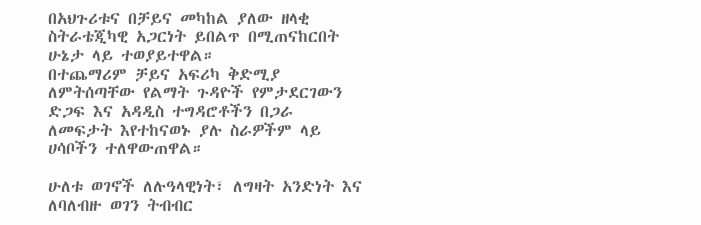በአህጉሪቱና በቻይና መካከል ያለው ዘላቂ ስትራቴጂካዊ አጋርነት ይበልጥ በሚጠናከርበት ሁኔታ ላይ ተወያይተዋል።
በተጨማሪም ቻይና አፍሪካ ቅድሚያ ለምትሰጣቸው የልማት ጉዳዮች የምታደርገውን ድጋፍ እና አዳዲስ ተግዳሮቶችን በጋራ ለመፍታት እየተከናወኑ ያሉ ስራዎችም ላይ ሀሳቦችን ተለዋውጠዋል።

ሁለቱ ወገኖች ለሉዓላዊነት፣ ለግዛት አንድነት እና ለባለብዙ ወገን ትብብር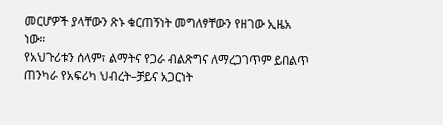መርሆዎች ያላቸውን ጽኑ ቁርጠኝነት መግለፃቸውን የዘገው ኢዜአ ነው።
የአህጉሪቱን ሰላም፣ ልማትና የጋራ ብልጽግና ለማረጋገጥም ይበልጥ ጠንካራ የአፍሪካ ህብረት–ቻይና አጋርነት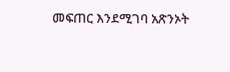መፍጠር እንደሚገባ አጽንኦት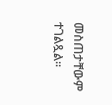መስጠታቸውም ተገልጿል።